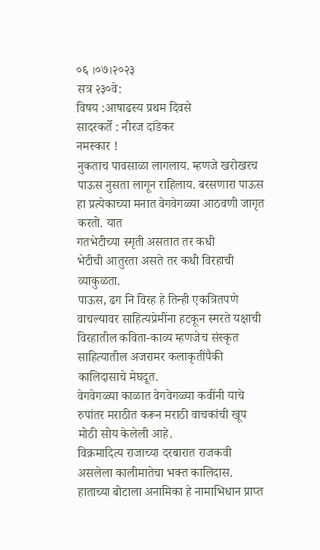०६ ।०७।२०२३
सत्र २३०वे:
विषय :आषाढस्य प्रथम दिवसे
सादरकर्ते : नीरज दांडेकर
नमस्कार !
नुकताच पावसाळा लागलाय. म्हणजे खरोखरच पाऊस नुसता लागून राहिलाय. बरसणारा पाऊस हा प्रत्येकाच्या मनात वेगवेगळ्या आठवणी जागृत करतो. यात
गतभेटीच्या स्मृती असतात तर कधी
भेटीची आतुरता असते तर कधी विरहाची व्याकुळता.
पाऊस, ढग नि विरह हे तिन्ही एकत्रितपणे वाचल्यावर साहित्यप्रेमींना हटकून स्मरते यक्षाची विरहातील कविता-काव्य म्हणजेच संस्कृत साहित्यातील अजरामर कलाकृतींपैकी कालिदासाचे मेघदूत.
वेगवेगळ्या काळात वेगवेगळ्या कवींनी याचे रुपांतर मराठीत करून मराठी वाचकांची खूप मोठी सोय केलेली आहे.
विक्रमादित्य राजाच्या दरबारात राजकवी असलेला कालीमातेचा भक्त कालिदास. हाताच्या बोटाला अनामिका हे नामाभिधान प्राप्त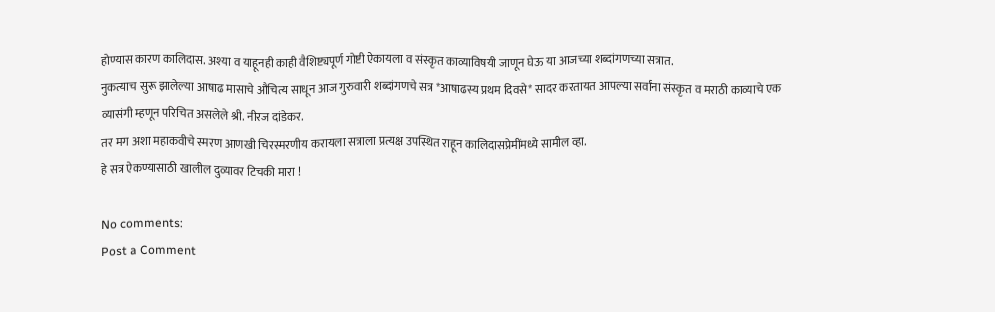होण्यास कारण कालिदास. अश्या व याहूनही काही वैशिष्ट्यपूर्ण गोष्टी ऐकायला व संस्कृत काव्याविषयी जाणून घेऊ या आजच्या शब्दांगणच्या सत्रात.
नुकत्याच सुरू झालेल्या आषाढ मासाचे औचित्य साधून आज गुरुवारी शब्दांगणचे सत्र *आषाढस्य प्रथम दिवसे* सादर करतायत आपल्या सर्वांना संस्कृत व मराठी काव्याचे एक व्यासंगी म्हणून परिचित असलेले श्री. नीरज दांडेकर.
तर मग अशा महाकवीचे स्मरण आणखी चिरस्मरणीय करायला सत्राला प्रत्यक्ष उपस्थित राहून कालिदासप्रेमींमध्ये सामील व्हा.
हे सत्र ऐकण्यासाठी खालील दुव्यावर टिचकी मारा !

No comments:
Post a Comment